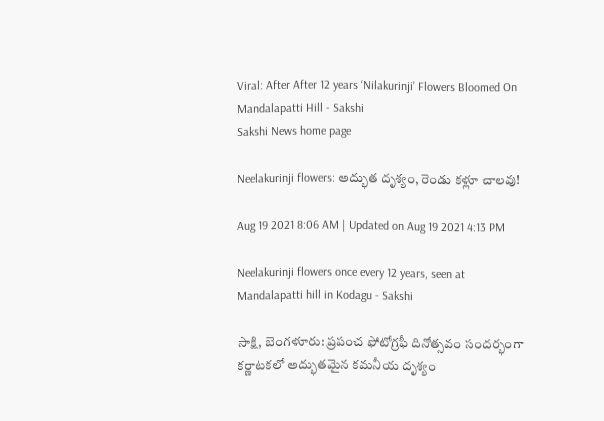Viral: After After 12 years ‘Nilakurinji’ Flowers Bloomed On Mandalapatti Hill - Sakshi
Sakshi News home page

Neelakurinji flowers: అద్భుత దృశ్యం, రెండు కళ్లూ చాలవు!

Aug 19 2021 8:06 AM | Updated on Aug 19 2021 4:13 PM

Neelakurinji flowers once every 12 years, seen at Mandalapatti hill in Kodagu - Sakshi

సాక్షి, బెంగళూరు: ప్రపంచ ఫోటోగ్రఫీ దినోత్సవం సందర్భంగా కర్ణాటకలో అద్భుతమైన కమనీయ దృశ్యం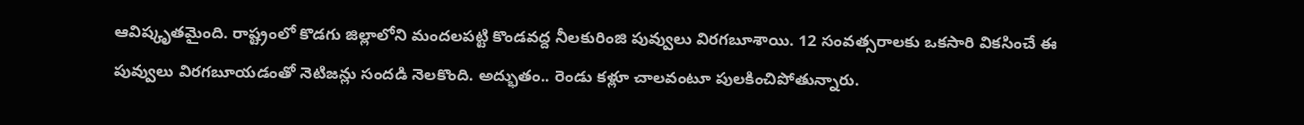ఆవిష్కృతమైంది. రాష్ట్రంలో కొడగు జిల్లాలోని మందలపట్టి కొండవద్ద నీలకురింజి పువ్వులు విరగబూశాయి. 12 సంవత్సరాలకు ఒకసారి వికసించే ఈ పువ్వులు విరగబూయడంతో నెటిజన్లు సందడి నెలకొంది. అద్భుతం.. రెండు కళ్లూ చాలవంటూ పులకించిపోతున్నారు.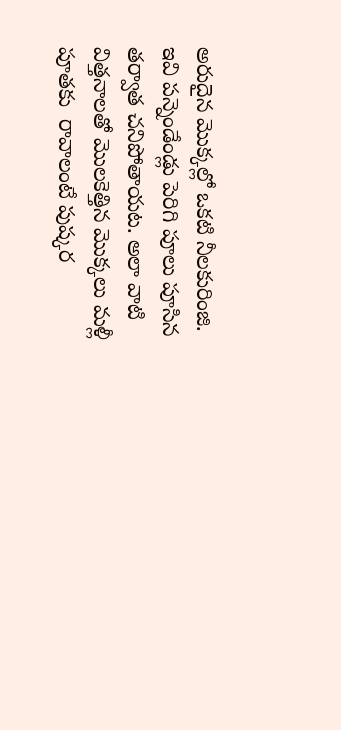అరుదైన మొక్కల్లో ఒకటి నీల‌కురింజి. ఇవి ప‌న్నెండేండ్లు పెరిగి పూలు పూసిన త‌ర్వాత చ‌నిపోతాయ‌ట‌. అలా వాటి విత్తనాలతో మొల‌కెత్తిన మొక్కలు మళ్లీ పూతకు  రావాలంటే పుష్కర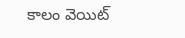కాలం వెయిట్‌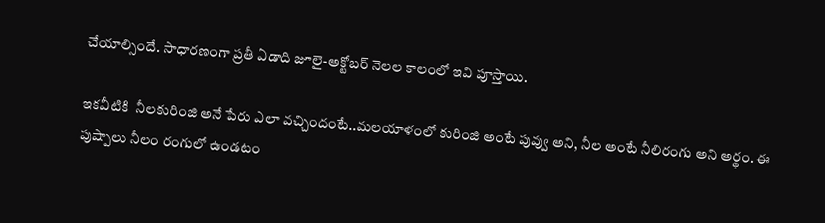చేయాల్సిందే. సాధారణంగా ప్రతీ ఏడాది జూలై-అక్టోబ‌ర్ నెల‌ల కాలంలో ఇవి పూస్తాయి.

ఇకవీటికి  నీలకురింజి అనే పేరు ఎలా వచ్చిందంటే..మ‌ల‌యాళంలో కురింజి అంటే పువ్వు అని, నీల అంటే నీలిరంగు అని అర్థం. ఈ పుష్పాలు నీలం రంగులో ఉండ‌టం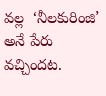వ‌ల్ల  ‘నీల‌కురింజి’  అనే పేరు వ‌చ్చింద‌ట‌.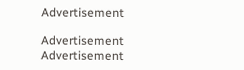Advertisement

Advertisement
Advertisement